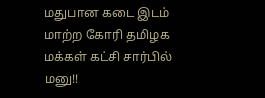மதுபான கடை இடம் மாற்ற கோரி தமிழக மக்கள் கட்சி சார்பில் மனு!!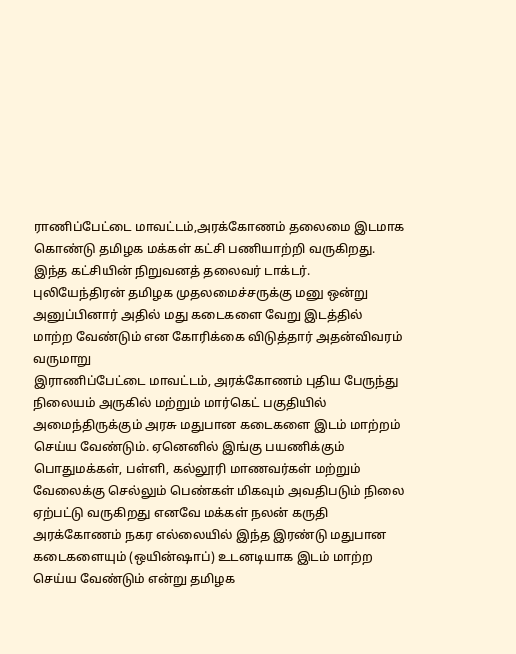ராணிப்பேட்டை மாவட்டம்,அரக்கோணம் தலைமை இடமாக கொண்டு தமிழக மக்கள் கட்சி பணியாற்றி வருகிறது. இந்த கட்சியின் நிறுவனத் தலைவர் டாக்டர். புலியேந்திரன் தமிழக முதலமைச்சருக்கு மனு ஒன்று அனுப்பினார் அதில் மது கடைகளை வேறு இடத்தில் மாற்ற வேண்டும் என கோரிக்கை விடுத்தார் அதன்விவரம் வருமாறு
இராணிப்பேட்டை மாவட்டம், அரக்கோணம் புதிய பேருந்து நிலையம் அருகில் மற்றும் மார்கெட் பகுதியில் அமைந்திருக்கும் அரசு மதுபான கடைகளை இடம் மாற்றம் செய்ய வேண்டும். ஏனெனில் இங்கு பயணிக்கும் பொதுமக்கள், பள்ளி, கல்லூரி மாணவர்கள் மற்றும் வேலைக்கு செல்லும் பெண்கள் மிகவும் அவதிபடும் நிலை ஏற்பட்டு வருகிறது எனவே மக்கள் நலன் கருதி அரக்கோணம் நகர எல்லையில் இந்த இரண்டு மதுபான கடைகளையும் (ஒயின்ஷாப்) உடனடியாக இடம் மாற்ற செய்ய வேண்டும் என்று தமிழக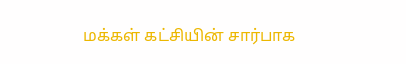மக்கள் கட்சியின் சார்பாக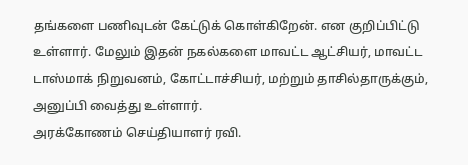தங்களை பணிவுடன் கேட்டுக் கொள்கிறேன். என குறிப்பிட்டு உள்ளார். மேலும் இதன் நகல்களை மாவட்ட ஆட்சியர், மாவட்ட டாஸ்மாக் நிறுவனம், கோட்டாச்சியர், மற்றும் தாசில்தாருக்கும், அனுப்பி வைத்து உள்ளார்.
அரக்கோணம் செய்தியாளர் ரவி.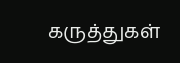கருத்துகள்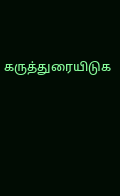கருத்துரையிடுக